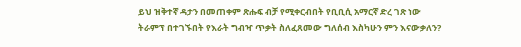ይህ ዝቅተኛ ዳታን በመጠቀም ጽሑፍ ብቻ የሚቀርብበት የቢቢሲ አማርኛ ድረ ገጽ ነው
ትራምፕ በተገኙበት የእራት ግብዣ ጥቃት ስለፈጸመው ግለሰብ እስካሁን ምን እናውቃለን?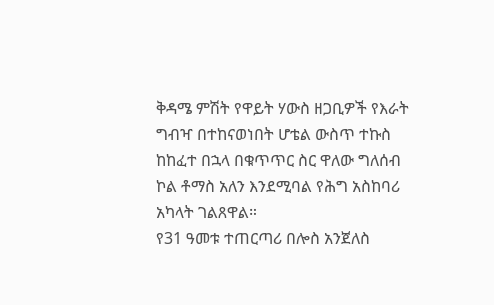ቅዳሜ ምሽት የዋይት ሃውስ ዘጋቢዎች የእራት ግብዣ በተከናወነበት ሆቴል ውስጥ ተኩስ ከከፈተ በኋላ በቁጥጥር ስር ዋለው ግለሰብ ኮል ቶማስ አለን እንደሚባል የሕግ አስከባሪ አካላት ገልጸዋል።
የ31 ዓመቱ ተጠርጣሪ በሎስ አንጀለስ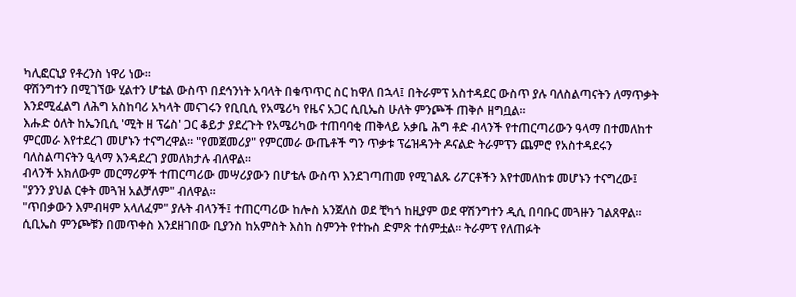ካሊፎርኒያ የቶረንስ ነዋሪ ነው።
ዋሽንግተን በሚገኘው ሂልተን ሆቴል ውስጥ በደኅንነት አባላት በቁጥጥር ስር ከዋለ በኋላ፤ በትራምፕ አስተዳደር ውስጥ ያሉ ባለስልጣናትን ለማጥቃት እንደሚፈልግ ለሕግ አስከባሪ አካላት መናገሩን የቢቢሲ የአሜሪካ የዜና አጋር ሲቢኤስ ሁለት ምንጮች ጠቅሶ ዘግቧል።
እሑድ ዕለት ከኤንቢሲ 'ሚት ዘ ፕሬስ' ጋር ቆይታ ያደረጉት የአሜሪካው ተጠባባቂ ጠቅላይ አቃቤ ሕግ ቶድ ብላንች የተጠርጣሪውን ዓላማ በተመለከተ ምርመራ እየተደረገ መሆኑን ተናግረዋል። "የመጀመሪያ" የምርመራ ውጤቶች ግን ጥቃቱ ፕሬዝዳንት ዶናልድ ትራምፕን ጨምሮ የአስተዳደሩን ባለስልጣናትን ዒላማ እንዳደረገ ያመለክታሉ ብለዋል።
ብላንች አክለውም መርማሪዎች ተጠርጣሪው መሣሪያውን በሆቴሉ ውስጥ እንደገጣጠመ የሚገልጹ ሪፖርቶችን እየተመለከቱ መሆኑን ተናግረው፤ "ያንን ያህል ርቀት መጓዝ አልቻለም" ብለዋል።
"ጥበቃውን እምብዛም አላለፈም" ያሉት ብላንች፤ ተጠርጣሪው ከሎስ አንጀለስ ወደ ቺካጎ ከዚያም ወደ ዋሽንግተን ዲሲ በባቡር መጓዙን ገልጸዋል።
ሲቢኤስ ምንጮቹን በመጥቀስ እንደዘገበው ቢያንስ ከአምስት እስከ ስምንት የተኩስ ድምጽ ተሰምቷል። ትራምፕ የለጠፉት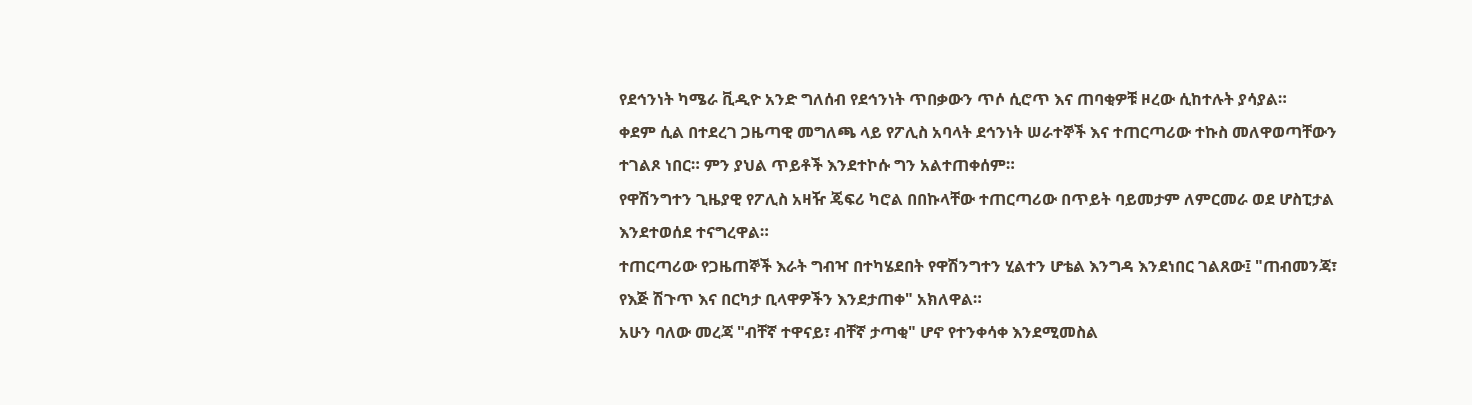የደኅንነት ካሜራ ቪዲዮ አንድ ግለሰብ የደኅንነት ጥበቃውን ጥሶ ሲሮጥ እና ጠባቂዎቹ ዞረው ሲከተሉት ያሳያል።
ቀደም ሲል በተደረገ ጋዜጣዊ መግለጫ ላይ የፖሊስ አባላት ደኅንነት ሠራተኞች እና ተጠርጣሪው ተኩስ መለዋወጣቸውን ተገልጾ ነበር። ምን ያህል ጥይቶች እንደተኮሱ ግን አልተጠቀሰም።
የዋሽንግተን ጊዜያዊ የፖሊስ አዛዥ ጄፍሪ ካሮል በበኩላቸው ተጠርጣሪው በጥይት ባይመታም ለምርመራ ወደ ሆስፒታል እንደተወሰደ ተናግረዋል።
ተጠርጣሪው የጋዜጠኞች እራት ግብዣ በተካሄደበት የዋሽንግተን ሂልተን ሆቴል እንግዳ እንደነበር ገልጸው፤ "ጠብመንጃ፣ የእጅ ሽጉጥ እና በርካታ ቢላዋዎችን እንደታጠቀ" አክለዋል።
አሁን ባለው መረጃ "ብቸኛ ተዋናይ፣ ብቸኛ ታጣቂ" ሆኖ የተንቀሳቀ እንደሚመስል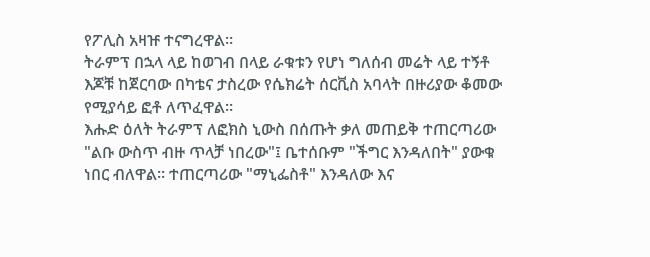የፖሊስ አዛዡ ተናግረዋል።
ትራምፕ በኋላ ላይ ከወገብ በላይ ራቁቱን የሆነ ግለሰብ መሬት ላይ ተኝቶ እጆቹ ከጀርባው በካቴና ታስረው የሴክሬት ሰርቪስ አባላት በዙሪያው ቆመው የሚያሳይ ፎቶ ለጥፈዋል።
እሑድ ዕለት ትራምፕ ለፎክስ ኒውስ በሰጡት ቃለ መጠይቅ ተጠርጣሪው "ልቡ ውስጥ ብዙ ጥላቻ ነበረው"፤ ቤተሰቡም "ችግር እንዳለበት" ያውቁ ነበር ብለዋል። ተጠርጣሪው "ማኒፌስቶ" እንዳለው እና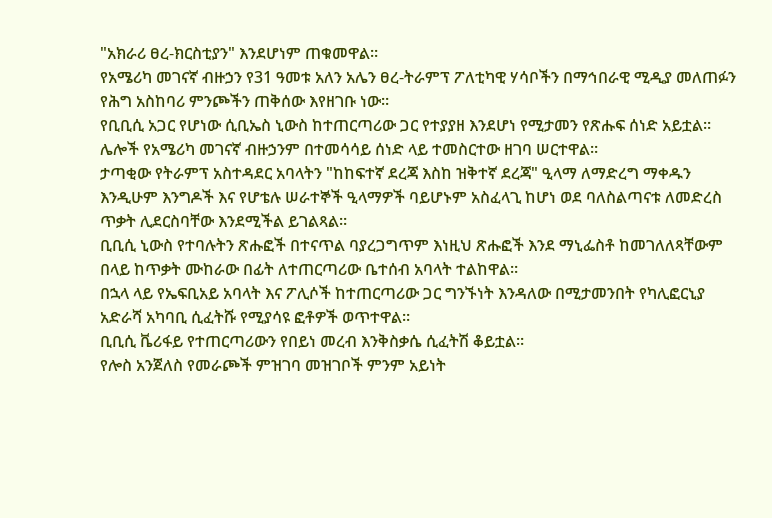"አክራሪ ፀረ-ክርስቲያን" እንደሆነም ጠቁመዋል።
የአሜሪካ መገናኛ ብዙኃን የ31 ዓመቱ አለን አሌን ፀረ-ትራምፕ ፖለቲካዊ ሃሳቦችን በማኅበራዊ ሚዲያ መለጠፉን የሕግ አስከባሪ ምንጮችን ጠቅሰው እየዘገቡ ነው።
የቢቢሲ አጋር የሆነው ሲቢኤስ ኒውስ ከተጠርጣሪው ጋር የተያያዘ እንደሆነ የሚታመን የጽሑፍ ሰነድ አይቷል። ሌሎች የአሜሪካ መገናኛ ብዙኃንም በተመሳሳይ ሰነድ ላይ ተመስርተው ዘገባ ሠርተዋል።
ታጣቂው የትራምፕ አስተዳደር አባላትን "ከከፍተኛ ደረጃ እስከ ዝቅተኛ ደረጃ" ዒላማ ለማድረግ ማቀዱን እንዲሁም እንግዶች እና የሆቴሉ ሠራተኞች ዒላማዎች ባይሆኑም አስፈላጊ ከሆነ ወደ ባለስልጣናቱ ለመድረስ ጥቃት ሊደርስባቸው እንደሚችል ይገልጻል።
ቢቢሲ ኒውስ የተባሉትን ጽሑፎች በተናጥል ባያረጋግጥም እነዚህ ጽሑፎች እንደ ማኒፌስቶ ከመገለለጻቸውም በላይ ከጥቃት ሙከራው በፊት ለተጠርጣሪው ቤተሰብ አባላት ተልከዋል።
በኋላ ላይ የኤፍቢአይ አባላት እና ፖሊሶች ከተጠርጣሪው ጋር ግንኙነት እንዳለው በሚታመንበት የካሊፎርኒያ አድራሻ አካባቢ ሲፈትሹ የሚያሳዩ ፎቶዎች ወጥተዋል።
ቢቢሲ ቬሪፋይ የተጠርጣሪውን የበይነ መረብ እንቅስቃሴ ሲፈትሽ ቆይቷል።
የሎስ አንጀለስ የመራጮች ምዝገባ መዝገቦች ምንም አይነት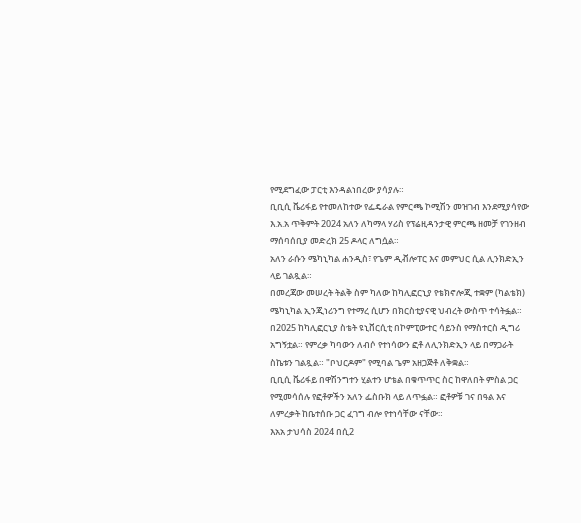የሚደግፈው ፓርቲ እንዳልነበረው ያሳያሉ።
ቢቢሲ ቬሪፋይ የተመለከተው የፌዴራል የምርጫ ኮሚሽን መዝገብ እንደሚያሳየው እ.አ.አ ጥቅምት 2024 አለን ለካማላ ሃሪስ የፕሬዚዳንታዊ ምርጫ ዘመቻ የገንዘብ ማሰባሰቢያ መድረክ 25 ዶላር ለግሷል።
አለን ራሱን ሜካኒካል ሐንዲስ፣ የጌም ዲቭሎፐር እና መምህር ሲል ሊንክድኢን ላይ ገልጿል።
በመረጃው መሠረት ትልቅ ስም ካለው ከካሊፎርኒያ የቴክኖሎጂ ተቋም (ካልቴክ) ሜካኒካል ኢንጂነሪንግ የተማረ ሲሆን በክርስቲያናዊ ህብረት ውስጥ ተሳትፏል።
በ2025 ከካሊፎርኒያ ስቴት ዩኒቨርሲቲ በኮምፒውተር ሳይንስ የማስተርስ ዲግሪ አግኝቷል። የምረቃ ካባውን ለብሶ የተነሳውን ፎቶ ለሊንክድኢን ላይ በማጋራት ስኬቱን ገልጿል። "ቦህርዶም" የሚባል ጌም አዘጋጅቶ ለቅቋል።
ቢቢሲ ቬሪፋይ በዋሽንግተን ሂልተን ሆቴል በቁጥጥር ስር ከዋለበት ምስል ጋር የሚመሳሰሉ የፎቶዎችን አለን ፌስቡክ ላይ ለጥፏል። ፎቶዎቹ ገና በዓል እና ለምረቃት ከቤተሰቡ ጋር ፈገግ ብሎ የተነሳቸው ናቸው።
እአአ ታህሳስ 2024 በሲ2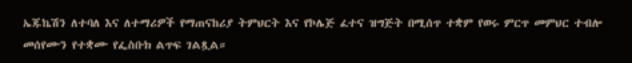ኤጁኬሽን ለተባለ እና ለተማሪዎች የማጠናከሪያ ትምህርት እና የኮሌጅ ፈተና ዝግጅት በሚሰጥ ተቋም የወሩ ምርጥ መምህር ተብሎ መሰየሙን የተቋሙ የፌስቡክ ልጥፍ ገልጿል።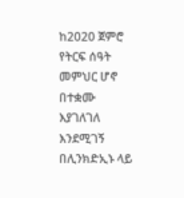ከ2020 ጀምሮ የትርፍ ሰዓት መምህር ሆኖ በተቋሙ እያገለገለ እንደሚገኝ በሊንክድኢኑ ላይ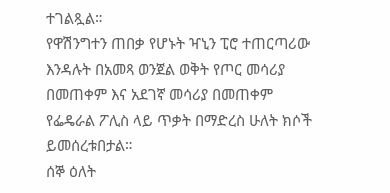ተገልጿል።
የዋሽንግተን ጠበቃ የሆኑት ዣኒን ፒሮ ተጠርጣሪው እንዳሉት በአመጻ ወንጀል ወቅት የጦር መሳሪያ በመጠቀም እና አደገኛ መሳሪያ በመጠቀም የፌዴራል ፖሊስ ላይ ጥቃት በማድረስ ሁለት ክሶች ይመሰረቱበታል።
ሰኞ ዕለት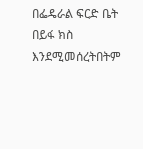በፌዴራል ፍርድ ቤት በይፋ ክስ እንደሚመሰረትበትም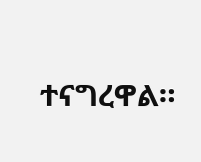ተናግረዋል።